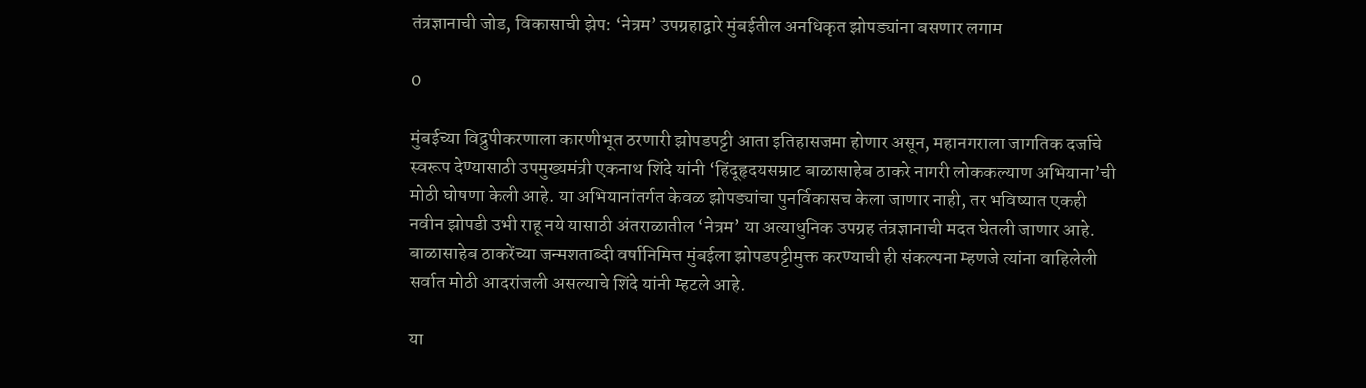तंत्रज्ञानाची जोड, विकासाची झेप: ‘नेत्रम’ उपग्रहाद्वारे मुंबईतील अनधिकृत झोपड्यांना बसणार लगाम

0

मुंबईच्या विद्रुपीकरणाला कारणीभूत ठरणारी झोपडपट्टी आता इतिहासजमा होणार असून, महानगराला जागतिक दर्जाचे स्वरूप देण्यासाठी उपमुख्यमंत्री एकनाथ शिंदे यांनी ‘हिंदूहृदयसम्राट बाळासाहेब ठाकरे नागरी लोककल्याण अभियाना’ची मोठी घोषणा केली आहे. या अभियानांतर्गत केवळ झोपड्यांचा पुनर्विकासच केला जाणार नाही, तर भविष्यात एकही नवीन झोपडी उभी राहू नये यासाठी अंतराळातील ‘नेत्रम’ या अत्याधुनिक उपग्रह तंत्रज्ञानाची मदत घेतली जाणार आहे. बाळासाहेब ठाकरेंच्या जन्मशताब्दी वर्षानिमित्त मुंबईला झोपडपट्टीमुक्त करण्याची ही संकल्पना म्हणजे त्यांना वाहिलेली सर्वात मोठी आदरांजली असल्याचे शिंदे यांनी म्हटले आहे.

या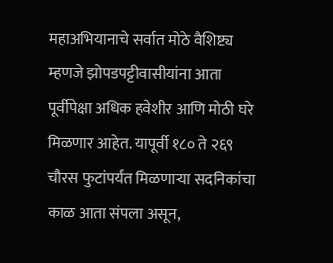महाअभियानाचे सर्वात मोठे वैशिष्ट्य म्हणजे झोपडपट्टीवासीयांना आता पूर्वीपेक्षा अधिक हवेशीर आणि मोठी घरे मिळणार आहेत. यापूर्वी १८० ते २६९ चौरस फुटांपर्यंत मिळणाऱ्या सदनिकांचा काळ आता संपला असून,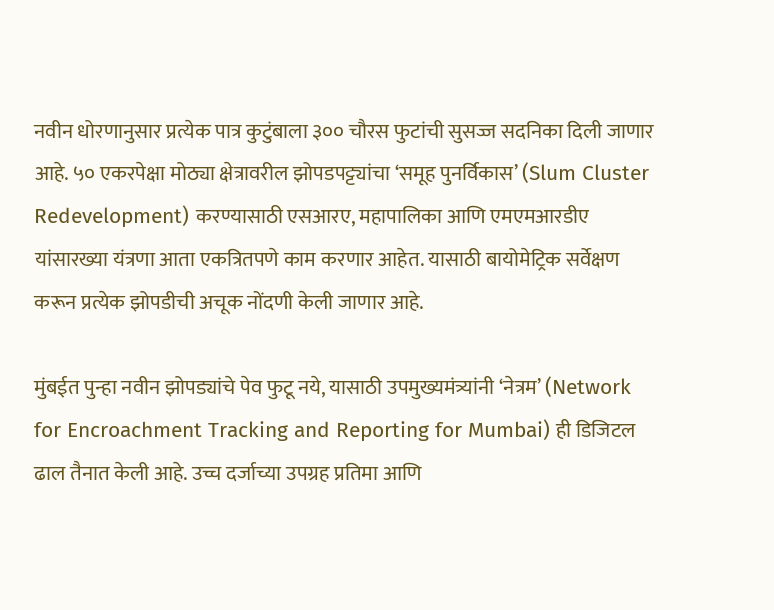नवीन धोरणानुसार प्रत्येक पात्र कुटुंबाला ३०० चौरस फुटांची सुसज्ज सदनिका दिली जाणार आहे. ५० एकरपेक्षा मोठ्या क्षेत्रावरील झोपडपट्ट्यांचा ‘समूह पुनर्विकास’ (Slum Cluster Redevelopment) करण्यासाठी एसआरए, महापालिका आणि एमएमआरडीए यांसारख्या यंत्रणा आता एकत्रितपणे काम करणार आहेत. यासाठी बायोमेट्रिक सर्वेक्षण करून प्रत्येक झोपडीची अचूक नोंदणी केली जाणार आहे.

मुंबईत पुन्हा नवीन झोपड्यांचे पेव फुटू नये, यासाठी उपमुख्यमंत्र्यांनी ‘नेत्रम’ (Network for Encroachment Tracking and Reporting for Mumbai) ही डिजिटल ढाल तैनात केली आहे. उच्च दर्जाच्या उपग्रह प्रतिमा आणि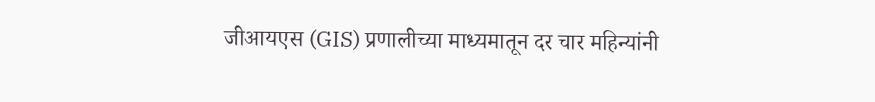जीआयएस (GIS) प्रणालीच्या माध्यमातून दर चार महिन्यांनी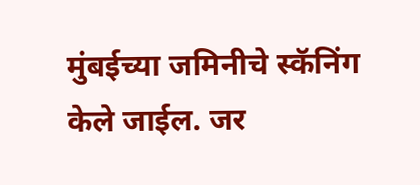मुंबईच्या जमिनीचे स्कॅनिंग केले जाईल. जर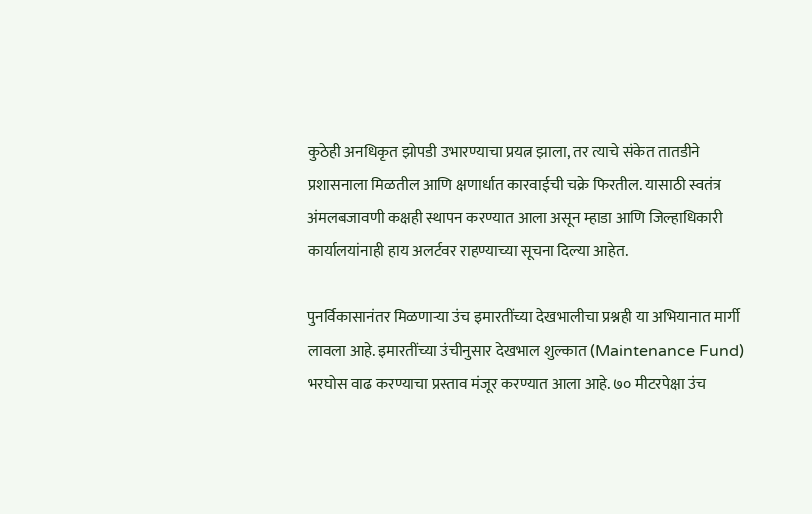कुठेही अनधिकृत झोपडी उभारण्याचा प्रयत्न झाला, तर त्याचे संकेत तातडीने प्रशासनाला मिळतील आणि क्षणार्धात कारवाईची चक्रे फिरतील. यासाठी स्वतंत्र अंमलबजावणी कक्षही स्थापन करण्यात आला असून म्हाडा आणि जिल्हाधिकारी कार्यालयांनाही हाय अलर्टवर राहण्याच्या सूचना दिल्या आहेत.

पुनर्विकासानंतर मिळणाऱ्या उंच इमारतींच्या देखभालीचा प्रश्नही या अभियानात मार्गी लावला आहे. इमारतींच्या उंचीनुसार देखभाल शुल्कात (Maintenance Fund) भरघोस वाढ करण्याचा प्रस्ताव मंजूर करण्यात आला आहे. ७० मीटरपेक्षा उंच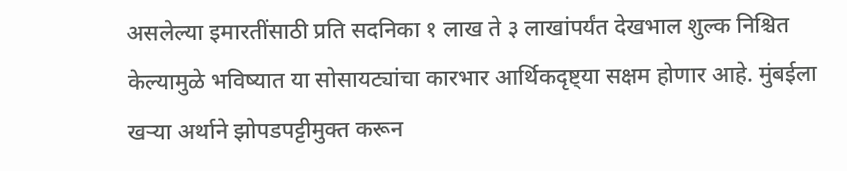असलेल्या इमारतींसाठी प्रति सदनिका १ लाख ते ३ लाखांपर्यंत देखभाल शुल्क निश्चित केल्यामुळे भविष्यात या सोसायट्यांचा कारभार आर्थिकदृष्ट्या सक्षम होणार आहे. मुंबईला खऱ्या अर्थाने झोपडपट्टीमुक्त करून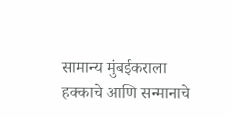सामान्य मुंबईकराला हक्काचे आणि सन्मानाचे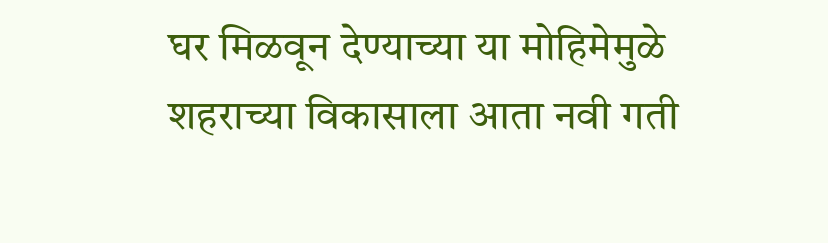घर मिळवून देण्याच्या या मोहिमेमुळे शहराच्या विकासाला आता नवी गती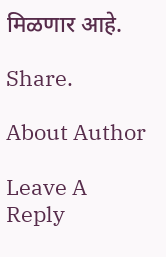मिळणार आहे.

Share.

About Author

Leave A Reply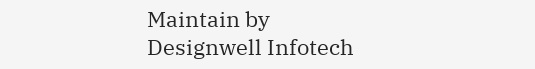Maintain by Designwell Infotech